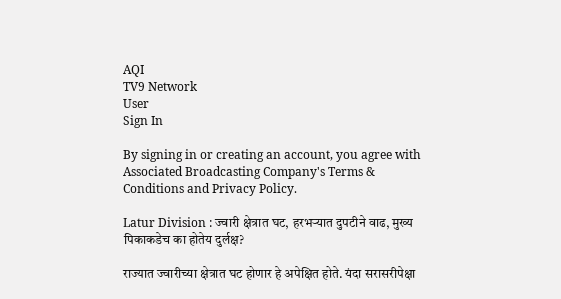AQI
TV9 Network
User
Sign In

By signing in or creating an account, you agree with Associated Broadcasting Company's Terms & Conditions and Privacy Policy.

Latur Division : ज्वारी क्षेत्रात घट, हरभऱ्यात दुपटीने वाढ, मुख्य पिकाकडेच का होतेय दुर्लक्ष?

राज्यात ज्वारीच्या क्षेत्रात घट होणार हे अपेक्षित होते. यंदा सरासरीपेक्षा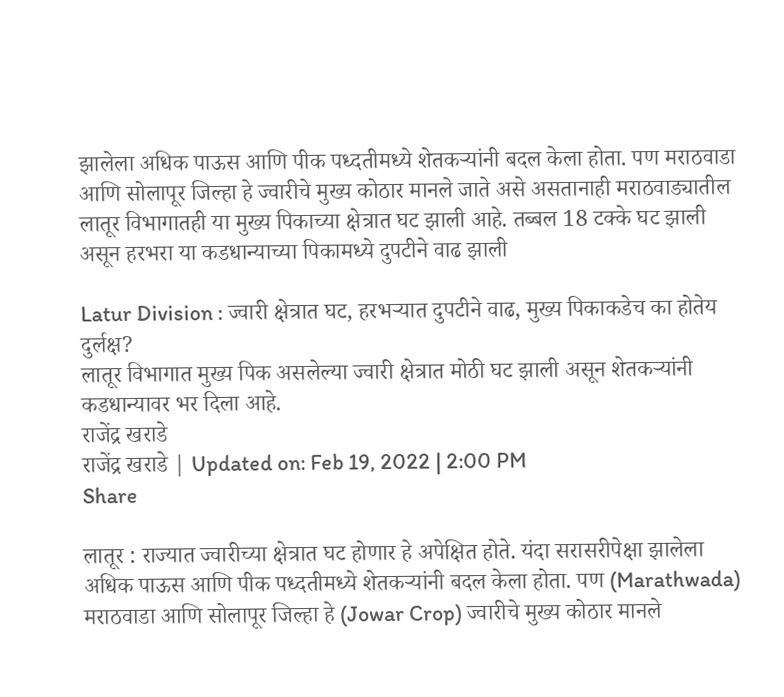झालेला अधिक पाऊस आणि पीक पध्दतीमध्ये शेतकऱ्यांनी बदल केला होता. पण मराठवाडा आणि सोलापूर जिल्हा हे ज्वारीचे मुख्य कोठार मानले जाते असे असतानाही मराठवाड्यातील लातूर विभागातही या मुख्य पिकाच्या क्षेत्रात घट झाली आहे. तब्बल 18 टक्के घट झाली असून हरभरा या कडधान्याच्या पिकामध्ये दुपटीने वाढ झाली

Latur Division : ज्वारी क्षेत्रात घट, हरभऱ्यात दुपटीने वाढ, मुख्य पिकाकडेच का होतेय दुर्लक्ष?
लातूर विभागात मुख्य पिक असलेल्या ज्वारी क्षेत्रात मोठी घट झाली असून शेतकऱ्यांनी कडधान्यावर भर दिला आहे.
राजेंद्र खराडे
राजेंद्र खराडे | Updated on: Feb 19, 2022 | 2:00 PM
Share

लातूर : राज्यात ज्वारीच्या क्षेत्रात घट होणार हे अपेक्षित होते. यंदा सरासरीपेक्षा झालेला अधिक पाऊस आणि पीक पध्दतीमध्ये शेतकऱ्यांनी बदल केला होता. पण (Marathwada) मराठवाडा आणि सोलापूर जिल्हा हे (Jowar Crop) ज्वारीचे मुख्य कोठार मानले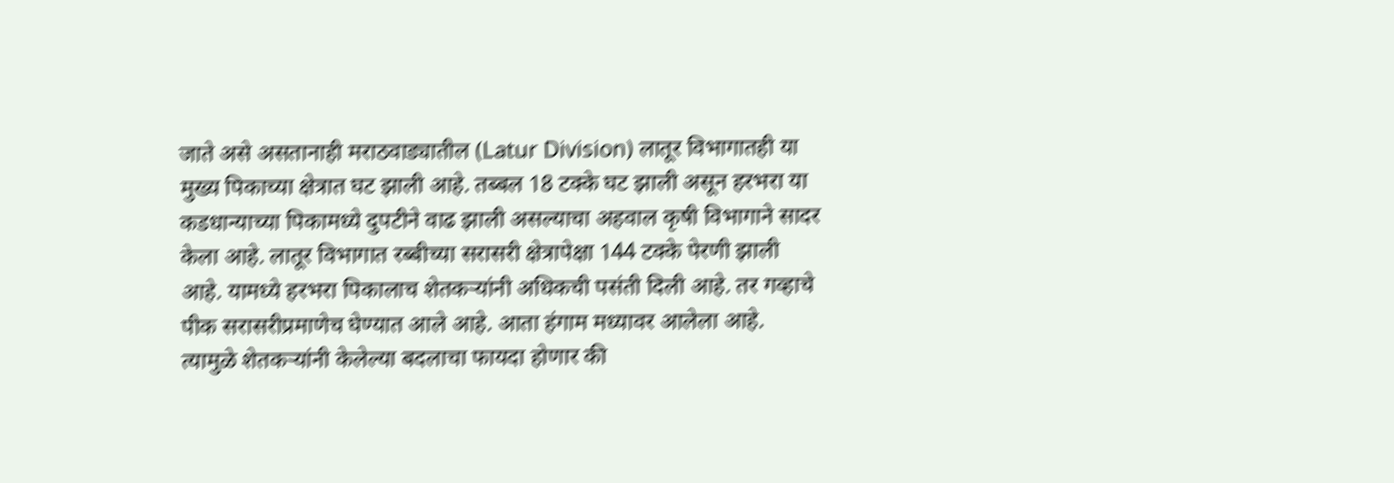जाते असे असतानाही मराठवाड्यातील (Latur Division) लातूर विभागातही या मुख्य पिकाच्या क्षेत्रात घट झाली आहे. तब्बल 18 टक्के घट झाली असून हरभरा या कडधान्याच्या पिकामध्ये दुपटीने वाढ झाली असल्याचा अहवाल कृषी विभागाने सादर केला आहे. लातूर विभागात रब्बीच्या सरासरी क्षेत्रापेक्षा 144 टक्के पेरणी झाली आहे. यामध्ये हरभरा पिकालाच शेतकऱ्यांनी अधिकची पसंती दिली आहे. तर गव्हाचे पीक सरासरीप्रमाणेच घेण्यात आले आहे. आता हंगाम मध्यावर आलेला आहे. त्यामुळे शेतकऱ्यांनी केलेल्या बदलाचा फायदा होणार की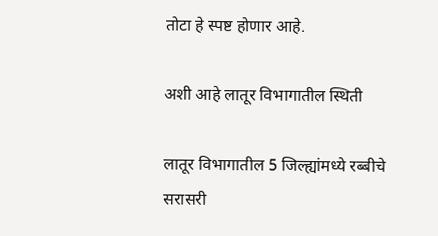तोटा हे स्पष्ट होणार आहे.

अशी आहे लातूर विभागातील स्थिती

लातूर विभागातील 5 जिल्ह्यांमध्ये रब्बीचे सरासरी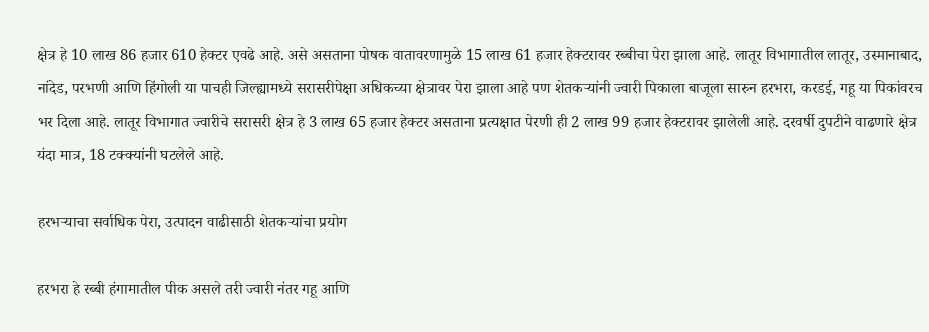क्षेत्र हे 10 लाख 86 हजार 610 हेक्टर एवढे आहे. असे असताना पोषक वातावरणामुळे 15 लाख 61 हजार हेक्टरावर रब्बीचा पेरा झाला आहे. लातूर विभागातील लातूर, उस्मानाबाद, नांदेड, परभणी आणि हिंगोली या पाचही जिल्ह्यामध्ये सरासरीपेक्षा अधिकच्या क्षेत्रावर पेरा झाला आहे पण शेतकऱ्यांनी ज्वारी पिकाला बाजूला सारुन हरभरा, करडई, गहू या पिकांवरच भर दिला आहे. लातूर विभागात ज्वारीचे सरासरी क्षेत्र हे 3 लाख 65 हजार हेक्टर असताना प्रत्यक्षात पेरणी ही 2 लाख 99 हजार हेक्टरावर झालेली आहे. दरवर्षी दुपटीने वाढणारे क्षेत्र यंदा मात्र, 18 टक्क्यांनी घटलेले आहे.

हरभऱ्याचा सर्वाधिक पेरा, उत्पादन वाढीसाठी शेतकऱ्यांचा प्रयोग

हरभरा हे रब्बी हंगामातील पीक असले तरी ज्वारी नंतर गहू आणि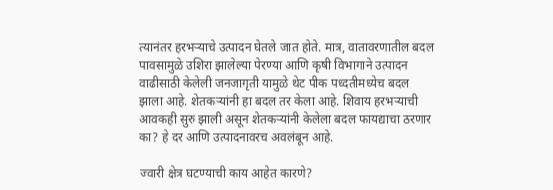त्यानंतर हरभऱ्याचे उत्पादन घेतले जात होते. मात्र, वातावरणातील बदल पावसामुळे उशिरा झालेल्या पेरण्या आणि कृषी विभागाने उत्पादन वाढीसाठी केलेली जनजागृती यामुळे थेट पीक पध्दतीमध्येच बदल झाला आहे. शेतकऱ्यांनी हा बदल तर केला आहे. शिवाय हरभऱ्याची आवकही सुरु झाली असून शेतकऱ्यांनी केलेला बदल फायद्याचा ठरणार का? हे दर आणि उत्पादनावरच अवलंबून आहे.

ज्वारी क्षेत्र घटण्याची काय आहेत कारणे?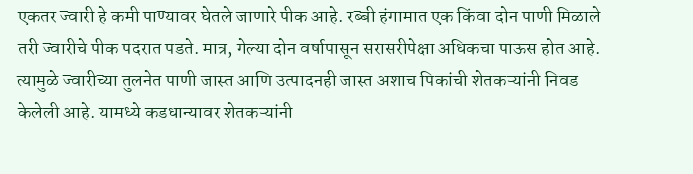एकतर ज्वारी हे कमी पाण्यावर घेतले जाणारे पीक आहे. रब्बी हंगामात एक किंवा दोन पाणी मिळाले तरी ज्वारीचे पीक पदरात पडते. मात्र, गेल्या दोन वर्षापासून सरासरीपेक्षा अधिकचा पाऊस होत आहे. त्यामुळे ज्वारीच्या तुलनेत पाणी जास्त आणि उत्पादनही जास्त अशाच पिकांची शेतकऱ्यांनी निवड केलेली आहे. यामध्ये कडधान्यावर शेतकऱ्यांनी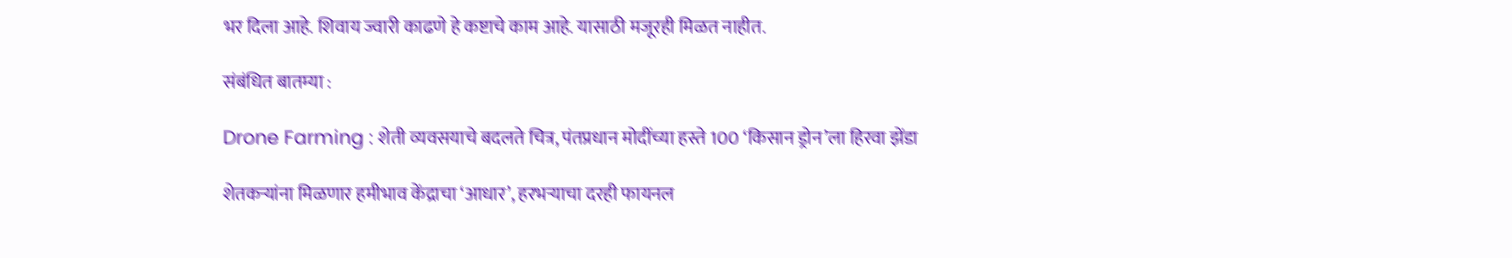भर दिला आहे. शिवाय ज्वारी काढणे हे कष्टाचे काम आहे. यासाठी मजूरही मिळत नाहीत.

संबंधित बातम्या :

Drone Farming : शेती व्यवसयाचे बदलते चित्र, पंतप्रधान मोदींच्या हस्ते 100 ‘किसान ड्रोन’ला हिरवा झेंडा

शेतकऱ्यांना मिळणार हमीभाव केंद्राचा ‘आधार’, हरभऱ्याचा दरही फायनल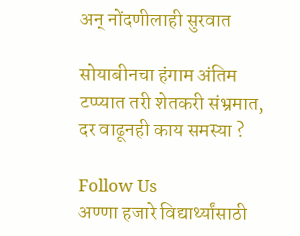अन् नोंदणीलाही सुरवात

सोयाबीनचा हंगाम अंतिम टप्प्यात तरी शेतकरी संभ्रमात, दर वाढूनही काय समस्या ?

Follow Us
अण्णा हजारे विद्यार्थ्यांसाठी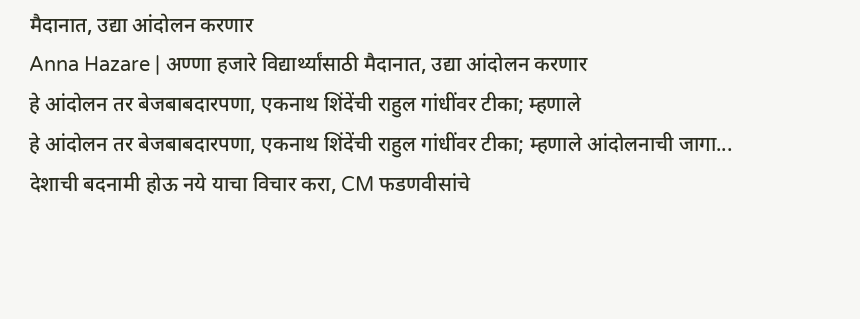मैदानात, उद्या आंदोलन करणार
Anna Hazare | अण्णा हजारे विद्यार्थ्यांसाठी मैदानात, उद्या आंदोलन करणार
हे आंदोलन तर बेजबाबदारपणा, एकनाथ शिंदेंची राहुल गांधींवर टीका; म्हणाले
हे आंदोलन तर बेजबाबदारपणा, एकनाथ शिंदेंची राहुल गांधींवर टीका; म्हणाले आंदोलनाची जागा...
देशाची बदनामी होऊ नये याचा विचार करा, CM फडणवीसांचे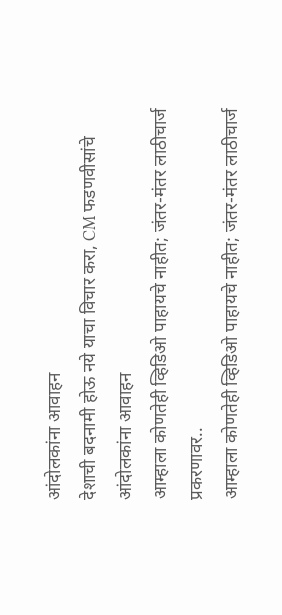आंदोलकांना आवाहन
देशाची बदनामी होऊ नये याचा विचार करा, CM फडणवीसांचे आंदोलकांना आवाहन
आम्हाला कोणतेही व्हिडिओ पाहायचे नाहीत; जंतर-मंतर लाठीचार्ज प्रकरणावर..
आम्हाला कोणतेही व्हिडिओ पाहायचे नाहीत; जंतर-मंतर लाठीचार्ज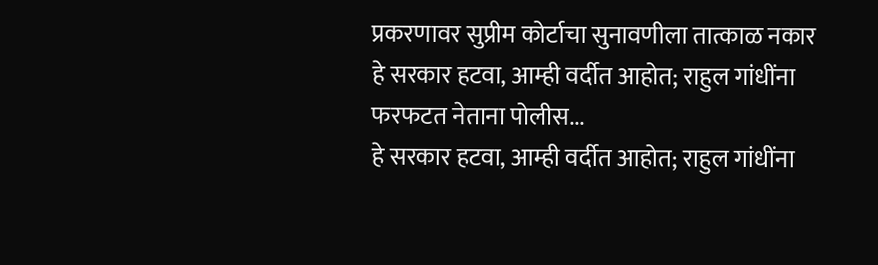प्रकरणावर सुप्रीम कोर्टाचा सुनावणीला तात्काळ नकार
हे सरकार हटवा, आम्ही वर्दीत आहोत; राहुल गांधींना फरफटत नेताना पोलीस...
हे सरकार हटवा, आम्ही वर्दीत आहोत; राहुल गांधींना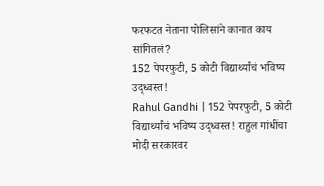फरफटत नेताना पोलिसांने कानात काय सांगितलं?
152 पेपरफुटी, 5 कोटी विद्यार्थ्यांचं भविष्य उद्ध्वस्त!
Rahul Gandhi | 152 पेपरफुटी, 5 कोटी विद्यार्थ्यांचं भविष्य उद्ध्वस्त! राहुल गांधींचा मोदी सरकारवर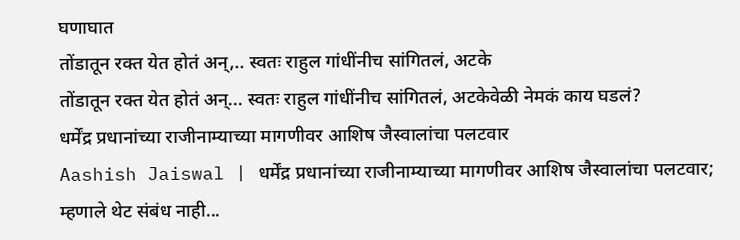घणाघात
तोंडातून रक्त येत होतं अन्,.. स्वतः राहुल गांधींनीच सांगितलं, अटके
तोंडातून रक्त येत होतं अन्... स्वतः राहुल गांधींनीच सांगितलं, अटकेवेळी नेमकं काय घडलं?
धर्मेंद्र प्रधानांच्या राजीनाम्याच्या मागणीवर आशिष जैस्वालांचा पलटवार
Aashish Jaiswal | धर्मेंद्र प्रधानांच्या राजीनाम्याच्या मागणीवर आशिष जैस्वालांचा पलटवार; म्हणाले थेट संबंध नाही...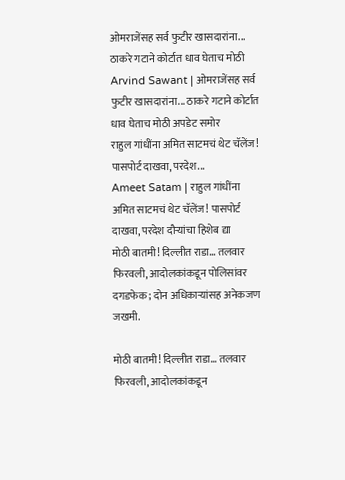ओमराजेंसह सर्व फुटीर खासदारांना... ठाकरे गटाने कोर्टात धाव घेताच मोठी
Arvind Sawant | ओमराजेंसह सर्व फुटीर खासदारांना... ठाकरे गटाने कोर्टात धाव घेताच मोठी अपडेट समोर
राहुल गांधींना अमित साटमचं थेट चॅलेंज! पासपोर्ट दाखवा, परदेश...
Ameet Satam | राहुल गांधींना अमित साटमचं थेट चॅलेंज! पासपोर्ट दाखवा, परदेश दौऱ्यांचा हिशेब द्या
मोठी बातमी! दिल्लीत राडा… तलवार फिरवली, आदोलकांकडून पोलिसांवर दगडफेक; दोन अधिकाऱ्यांसह अनेकजण जखमी.

मोठी बातमी! दिल्लीत राडा… तलवार फिरवली, आदोलकांकडून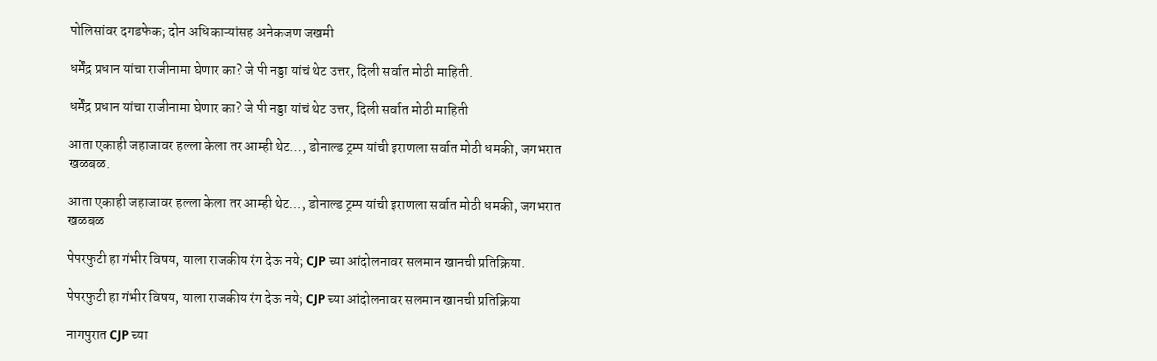पोलिसांवर दगडफेक; दोन अधिकाऱ्यांसह अनेकजण जखमी

धर्मेंद्र प्रधान यांचा राजीनामा घेणार का? जे पी नड्डा यांचं थेट उत्तर, दिली सर्वात मोठी माहिती.

धर्मेंद्र प्रधान यांचा राजीनामा घेणार का? जे पी नड्डा यांचं थेट उत्तर, दिली सर्वात मोठी माहिती

आता एकाही जहाजावर हल्ला केला तर आम्ही थेट…, डोनाल्ड ट्रम्प यांची इराणला सर्वात मोठी धमकी, जगभरात खळबळ.

आता एकाही जहाजावर हल्ला केला तर आम्ही थेट…, डोनाल्ड ट्रम्प यांची इराणला सर्वात मोठी धमकी, जगभरात खळबळ

पेपरफुटी हा गंभीर विषय, याला राजकीय रंग देऊ नये; CJP च्या आंदोलनावर सलमान खानची प्रतिक्रिया.

पेपरफुटी हा गंभीर विषय, याला राजकीय रंग देऊ नये; CJP च्या आंदोलनावर सलमान खानची प्रतिक्रिया

नागपुरात CJP च्या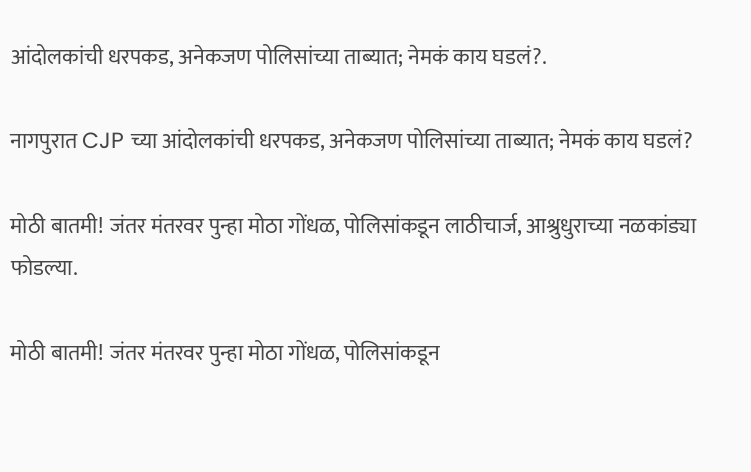आंदोलकांची धरपकड, अनेकजण पोलिसांच्या ताब्यात; नेमकं काय घडलं?.

नागपुरात CJP च्या आंदोलकांची धरपकड, अनेकजण पोलिसांच्या ताब्यात; नेमकं काय घडलं?

मोठी बातमी! जंतर मंतरवर पुन्हा मोठा गोंधळ, पोलिसांकडून लाठीचार्ज, आश्रुधुराच्या नळकांड्या फोडल्या.

मोठी बातमी! जंतर मंतरवर पुन्हा मोठा गोंधळ, पोलिसांकडून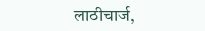लाठीचार्ज,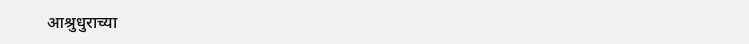आश्रुधुराच्या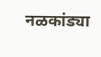नळकांड्या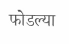फोडल्या